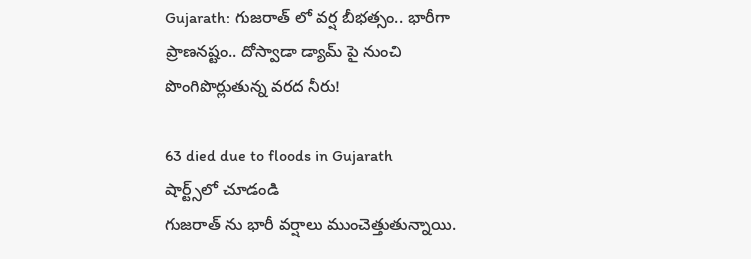Gujarath: గుజరాత్ లో వర్ష బీభత్సం.. భారీగా ప్రాణనష్టం.. దోస్వాడా డ్యామ్ పై నుంచి పొంగిపొర్లుతున్న వరద నీరు!

63 died due to floods in Gujarath
షార్ట్స్‌లో చూడండి
గుజరాత్ ను భారీ వర్షాలు ముంచెత్తుతున్నాయి.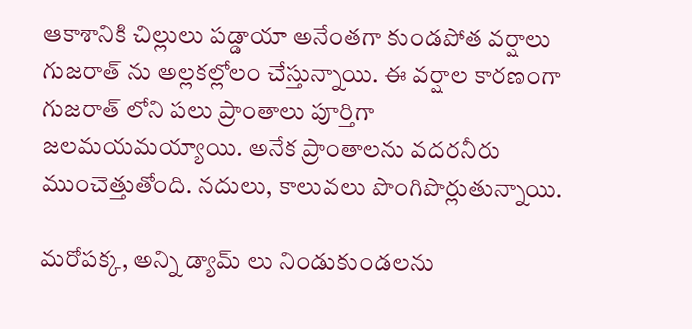ఆకాశానికి చిల్లులు పడ్డాయా అనేంతగా కుండపోత వర్షాలు గుజరాత్ ను అల్లకల్లోలం చేస్తున్నాయి. ఈ వర్షాల కారణంగా గుజరాత్ లోని పలు ప్రాంతాలు పూర్తిగా జలమయమయ్యాయి. అనేక ప్రాంతాలను వదరనీరు ముంచెత్తుతోంది. నదులు, కాలువలు పొంగిపొర్లుతున్నాయి.

మరోపక్క, అన్ని డ్యామ్ లు నిండుకుండలను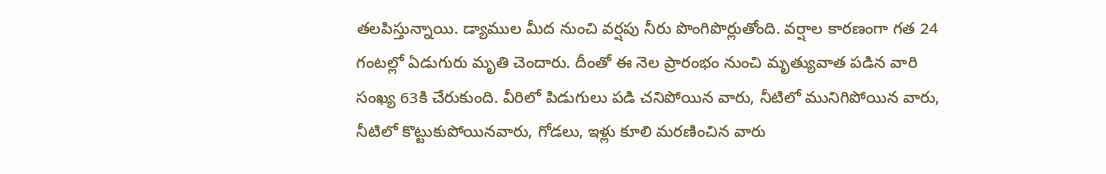తలపిస్తున్నాయి. డ్యాముల మీద నుంచి వర్షపు నీరు పొంగిపొర్లుతోంది. వర్షాల కారణంగా గత 24 గంటల్లో ఏడుగురు మృతి చెందారు. దీంతో ఈ నెల ప్రారంభం నుంచి మృత్యువాత పడిన వారి సంఖ్య 63కి చేరుకుంది. వీరిలో పిడుగులు పడి చనిపోయిన వారు, నీటిలో మునిగిపోయిన వారు, నీటిలో కొట్టుకుపోయినవారు, గోడలు, ఇళ్లు కూలి మరణించిన వారు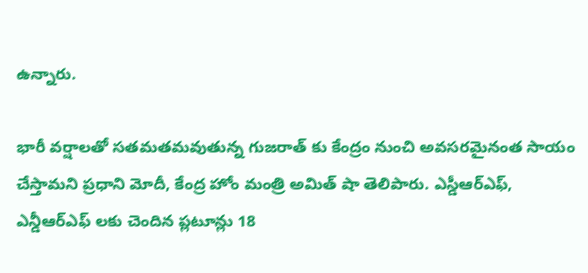ఉన్నారు.

భారీ వర్షాలతో సతమతమవుతున్న గుజరాత్ కు కేంద్రం నుంచి అవసరమైనంత సాయం చేస్తామని ప్రధాని మోదీ, కేంద్ర హోం మంత్రి అమిత్ షా తెలిపారు. ఎస్డీఆర్ఎఫ్, ఎన్డీఆర్ఎఫ్ లకు చెందిన ప్లటూన్లు 18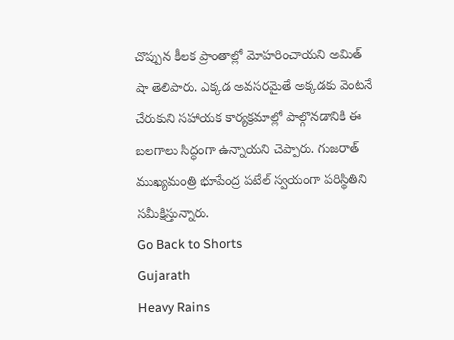చొప్పున కీలక ప్రాంతాల్లో మోహరించాయని అమిత్ షా తెలిపారు. ఎక్కడ అవసరమైతే అక్కడకు వెంటనే చేరుకుని సహాయక కార్యక్రమాల్లో పాల్గొనడానికి ఈ బలగాలు సిద్ధంగా ఉన్నాయని చెప్పారు. గుజరాత్ ముఖ్యమంత్రి భూపేంద్ర పటేల్ స్వయంగా పరిస్థితిని సమీక్షిస్తున్నారు.
Go Back to Shorts
Gujarath
Heavy Rains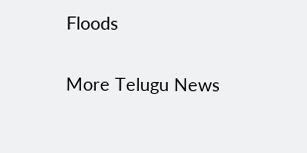Floods

More Telugu News